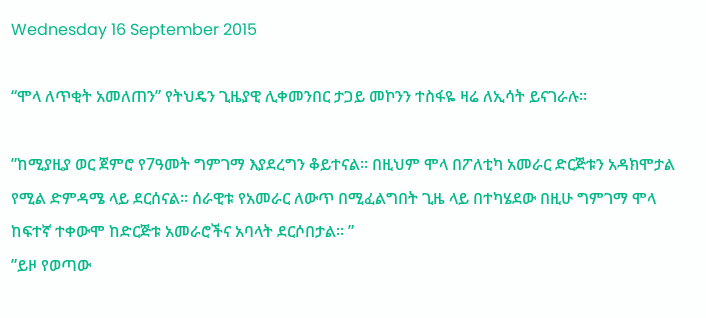Wednesday 16 September 2015

“ሞላ ለጥቂት አመለጠን” የትህዴን ጊዜያዊ ሊቀመንበር ታጋይ መኮንን ተስፋዬ ዛሬ ለኢሳት ይናገራሉ።

”ከሚያዚያ ወር ጀምሮ የ7ዓመት ግምገማ እያደረግን ቆይተናል። በዚህም ሞላ በፖለቲካ አመራር ድርጅቱን አዳክሞታል የሚል ድምዳሜ ላይ ደርሰናል። ሰራዊቱ የአመራር ለውጥ በሚፈልግበት ጊዜ ላይ በተካሄደው በዚሁ ግምገማ ሞላ ከፍተኛ ተቀውሞ ከድርጅቱ አመራሮችና አባላት ደርሶበታል። ”
”ይዞ የወጣው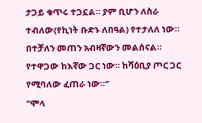ታጋይ ቁጥሩ ተጋኗል። ያም ቢሆን ለስራ ተብለው(የኪነት ቡድኑ ለበዓል) የተታለለ ነው። በተቻለን መጠን አብዛኛውን መልሰናል። የተዋጋው ከእኛው ጋር ነው። ከሻዕቢያ ጦር ጋር የሚባለው ፈጠራ ነው።”
“ሞላ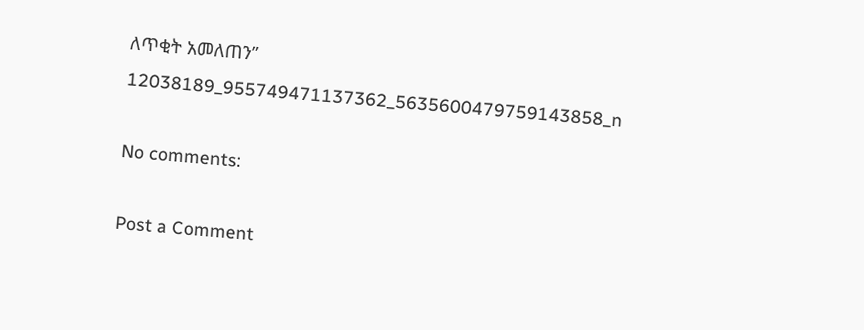ለጥቂት አመለጠን”
12038189_955749471137362_5635600479759143858_n

No comments:

Post a Comment